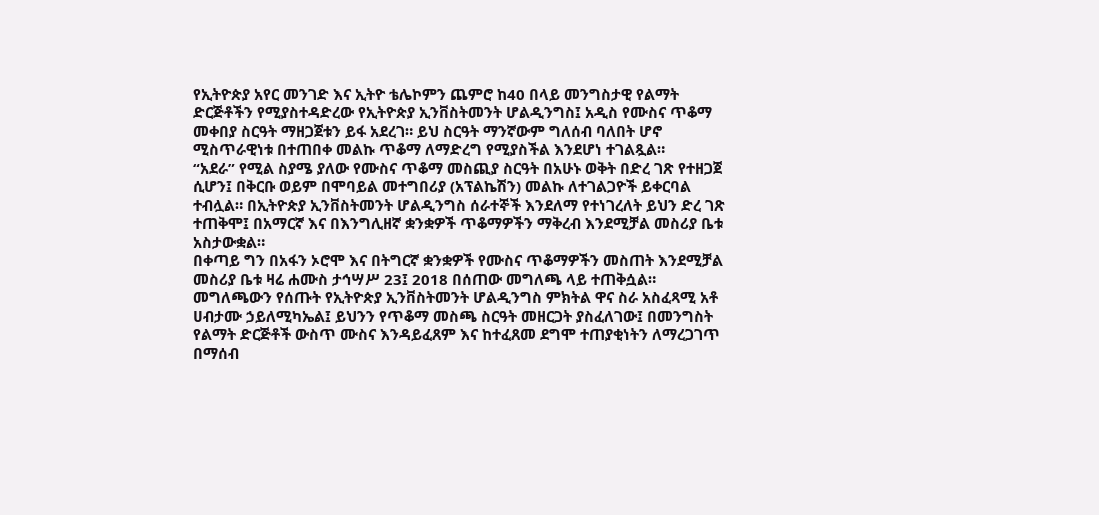የኢትዮጵያ አየር መንገድ እና ኢትዮ ቴሌኮምን ጨምሮ ከ40 በላይ መንግስታዊ የልማት ድርጅቶችን የሚያስተዳድረው የኢትዮጵያ ኢንቨስትመንት ሆልዲንግስ፤ አዲስ የሙስና ጥቆማ መቀበያ ስርዓት ማዘጋጀቱን ይፋ አደረገ። ይህ ስርዓት ማንኛውም ግለሰብ ባለበት ሆኖ ሚስጥራዊነቱ በተጠበቀ መልኩ ጥቆማ ለማድረግ የሚያስችል እንደሆነ ተገልጿል።
“አደራ” የሚል ስያሜ ያለው የሙስና ጥቆማ መስጪያ ስርዓት በአሁኑ ወቅት በድረ ገጽ የተዘጋጀ ሲሆን፤ በቅርቡ ወይም በሞባይል መተግበሪያ (አፕልኬሽን) መልኩ ለተገልጋዮች ይቀርባል ተብሏል። በኢትዮጵያ ኢንቨስትመንት ሆልዲንግስ ሰራተኞች እንደለማ የተነገረለት ይህን ድረ ገጽ ተጠቅሞ፤ በአማርኛ እና በእንግሊዘኛ ቋንቋዎች ጥቆማዎችን ማቅረብ እንደሚቻል መስሪያ ቤቱ አስታውቋል።
በቀጣይ ግን በአፋን ኦሮሞ እና በትግርኛ ቋንቋዎች የሙስና ጥቆማዎችን መስጠት እንደሚቻል መስሪያ ቤቱ ዛሬ ሐሙስ ታኅሣሥ 23፤ 2018 በሰጠው መግለጫ ላይ ተጠቅሷል። መግለጫውን የሰጡት የኢትዮጵያ ኢንቨስትመንት ሆልዲንግስ ምክትል ዋና ስራ አስፈጻሚ አቶ ሀብታሙ ኃይለሚካኤል፤ ይህንን የጥቆማ መስጫ ስርዓት መዘርጋት ያስፈለገው፤ በመንግስት የልማት ድርጅቶች ውስጥ ሙስና እንዳይፈጸም እና ከተፈጸመ ደግሞ ተጠያቂነትን ለማረጋገጥ በማሰብ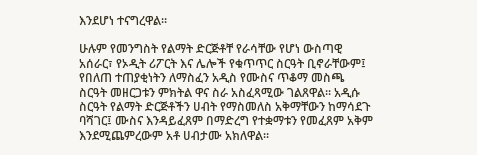እንደሆነ ተናግረዋል።

ሁሉም የመንግስት የልማት ድርጅቶቸ የራሳቸው የሆነ ውስጣዊ አሰራር፣ የኦዲት ሪፖርት እና ሌሎች የቁጥጥር ስርዓት ቢኖራቸውም፤ የበለጠ ተጠያቂነትን ለማስፈን አዲስ የሙስና ጥቆማ መስጫ ስርዓት መዘርጋቱን ምክትል ዋና ስራ አስፈጻሚው ገልጸዋል። አዲሱ ስርዓት የልማት ድርጅቶችን ሀብት የማስመለስ አቅማቸውን ከማሳደጉ ባሻገር፤ ሙስና እንዳይፈጸም በማድረግ የተቋማቱን የመፈጸም አቅም እንደሚጨምረውም አቶ ሀብታሙ አክለዋል።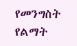የመንግስት የልማት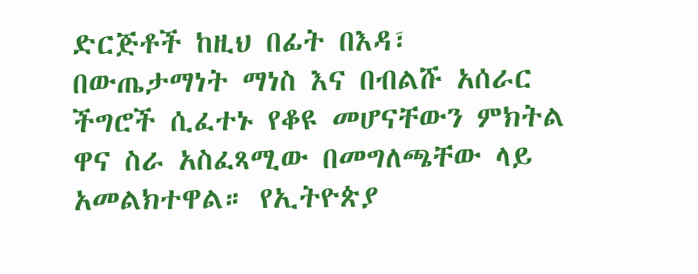ድርጅቶች ከዚህ በፊት በእዳ፣ በውጤታማነት ማነስ እና በብልሹ አሰራር ችግሮች ሲፈተኑ የቆዩ መሆናቸውን ምክትል ዋና ስራ አስፈጻሚው በመግለጫቸው ላይ አመልክተዋል። የኢትዮጵያ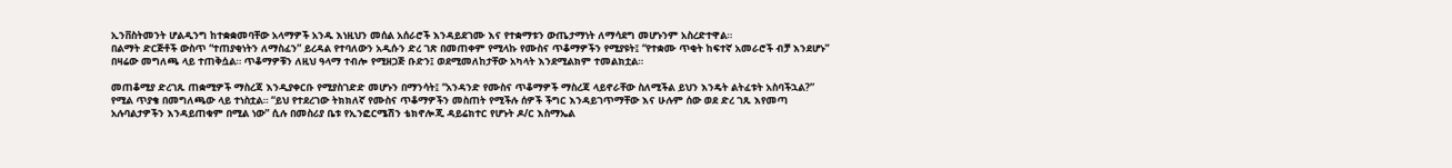ኢንቨስትመንት ሆልዲንግ ከተቋቋመባቸው አላማዎች አንዱ እነዚህን መሰል አሰራሮች እንዳይደገሙ እና የተቋማቱን ውጤታማነት ለማሳደግ መሆኑንም አስረድተዋል።
በልማት ድርጅቶች ውስጥ “ተጠያቂነትን ለማስፈን” ይረዳል የተባለውን አዲሱን ድረ ገጽ በመጠቀም የሚላኩ የሙስና ጥቆማዎችን የሚያዩት፤ “የተቋሙ ጥቂት ከፍተኛ አመራሮች ብቻ እንደሆኑ” በዛሬው መግለጫ ላይ ተጠቅሷል። ጥቆማዎቹን ለዚህ ዓላማ ተብሎ የሚዘጋጅ ቡድን፤ ወደሚመለከታቸው አካላት እንደሚልክም ተመልክቷል።

መጠቆሚያ ድረገጹ ጠቋሚዎች ማስረጃ እንዲያቀርቡ የሚያስገድድ መሆኑን በማንሳት፤ “አንዳንድ የሙስና ጥቆማዎች ማስረጃ ላይኖራቸው ስለሚችል ይህን እንዴት ልትፈቱት አስባችኋል?” የሚል ጥያቄ በመግለጫው ላይ ተነስቷል። “ይህ የተደረገው ትክክለኛ የሙስና ጥቆማዎችን መስጠት የሚችሉ ሰዎች ችግር እንዳይገጥማቸው እና ሁሉም ሰው ወደ ድረ ገጹ እየመጣ አሉባልታዎችን እንዳይጠቁም በሚል ነው” ሲሉ በመስሪያ ቤቱ የኢንፎርሜሽን ቴክኖሎጂ ዳይሬክተር የሆኑት ዶ/ር እስማኤል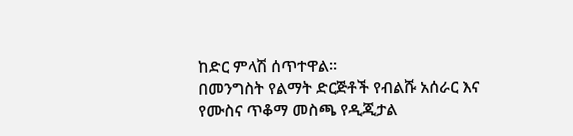ከድር ምላሽ ሰጥተዋል።
በመንግስት የልማት ድርጅቶች የብልሹ አሰራር እና የሙስና ጥቆማ መስጫ የዲጂታል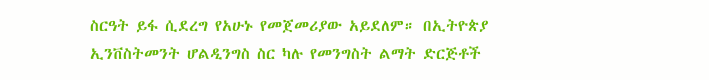ስርዓት ይፋ ሲደረግ የአሁኑ የመጀመሪያው አይደለም። በኢትዮጵያ ኢንቨስትመንት ሆልዲንግስ ስር ካሉ የመንግስት ልማት ድርጅቶች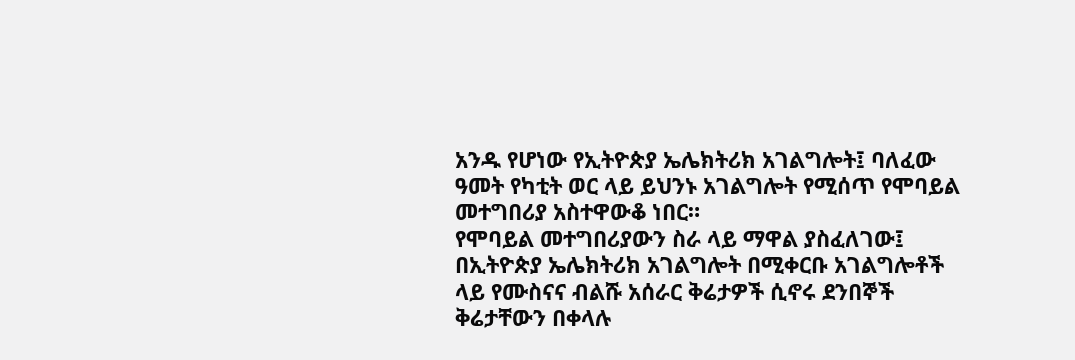አንዱ የሆነው የኢትዮጵያ ኤሌክትሪክ አገልግሎት፤ ባለፈው ዓመት የካቲት ወር ላይ ይህንኑ አገልግሎት የሚሰጥ የሞባይል መተግበሪያ አስተዋውቆ ነበር።
የሞባይል መተግበሪያውን ስራ ላይ ማዋል ያስፈለገው፤ በኢትዮጵያ ኤሌክትሪክ አገልግሎት በሚቀርቡ አገልግሎቶች ላይ የሙስናና ብልሹ አሰራር ቅሬታዎች ሲኖሩ ደንበኞች ቅሬታቸውን በቀላሉ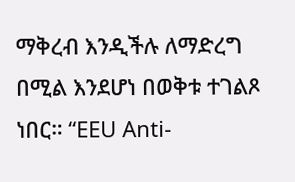ማቅረብ እንዲችሉ ለማድረግ በሚል እንደሆነ በወቅቱ ተገልጾ ነበር። “EEU Anti-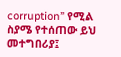corruption” የሚል ስያሜ የተሰጠው ይህ መተግበሪያ፤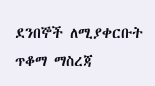ደንበኞች ለሚያቀርቡት ጥቆማ ማስረጃ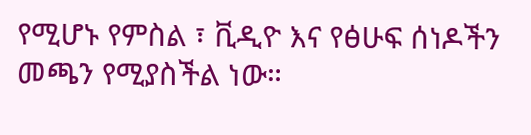የሚሆኑ የምስል ፣ ቪዲዮ እና የፅሁፍ ሰነዶችን መጫን የሚያስችል ነው።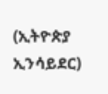(ኢትዮጵያ ኢንሳይደር)